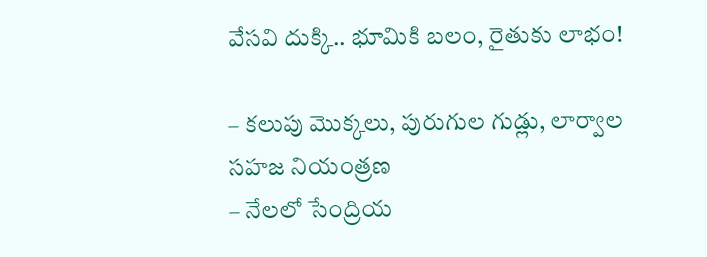వేసవి దుక్కి.. భూమికి బలం, రైతుకు లాభం!

– కలుపు మొక్కలు, పురుగుల గుడ్లు, లార్వాల సహజ నియంత్రణ
– నేలలో సేంద్రియ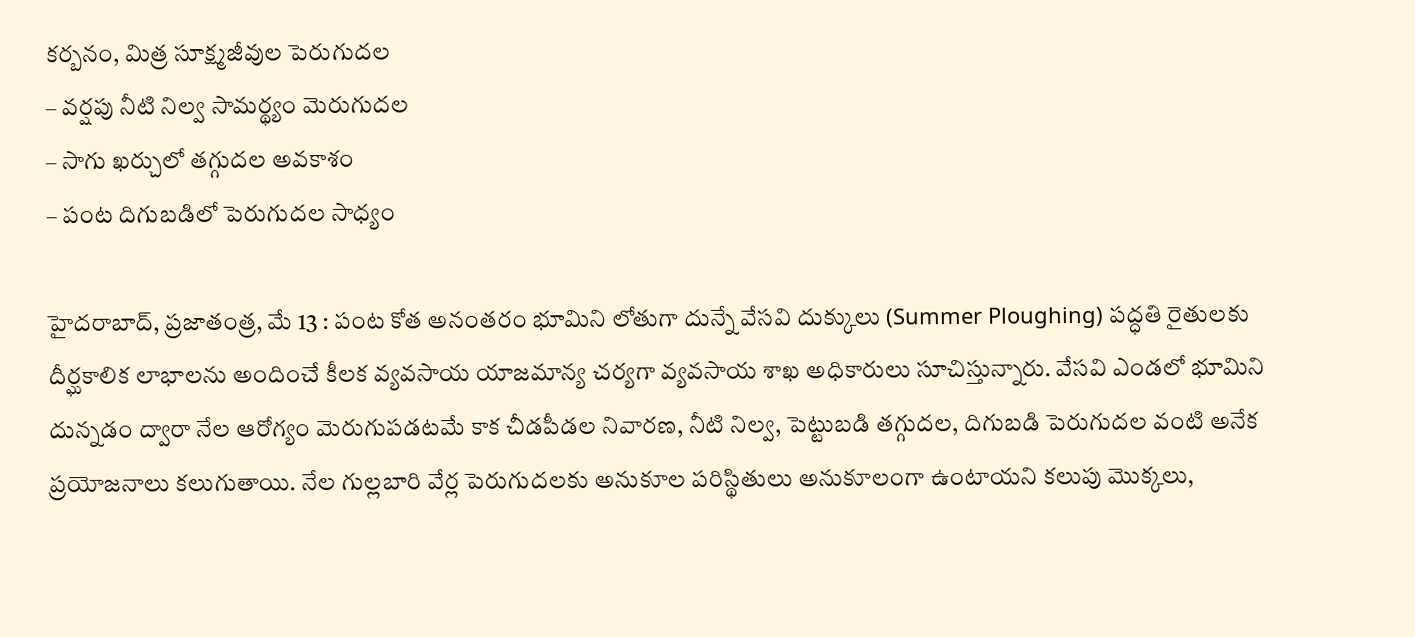కర్బనం, మిత్ర సూక్ష్మజీవుల పెరుగుదల
– వర్షపు నీటి నిల్వ సామర్థ్యం మెరుగుదల
– సాగు ఖర్చులో తగ్గుదల అవకాశం
– పంట దిగుబడిలో పెరుగుదల సాధ్యం

హైదరాబాద్, ప్రజాతంత్ర, మే 13 : పంట కోత అనంతరం భూమిని లోతుగా దున్నే వేసవి దుక్కులు (Summer Ploughing) పద్ధతి రైతులకు దీర్ఘకాలిక లాభాలను అందించే కీలక వ్యవసాయ యాజమాన్య చర్యగా వ్యవసాయ శాఖ అధికారులు సూచిస్తున్నారు. వేసవి ఎండలో భూమిని దున్నడం ద్వారా నేల ఆరోగ్యం మెరుగుపడటమే కాక చీడపీడల నివారణ, నీటి నిల్వ, పెట్టుబడి తగ్గుదల, దిగుబడి పెరుగుదల వంటి అనేక ప్రయోజనాలు కలుగుతాయి. నేల గుల్లబారి వేర్ల పెరుగుదలకు అనుకూల పరిస్థితులు అనుకూలంగా ఉంటాయని కలుపు మొక్కలు,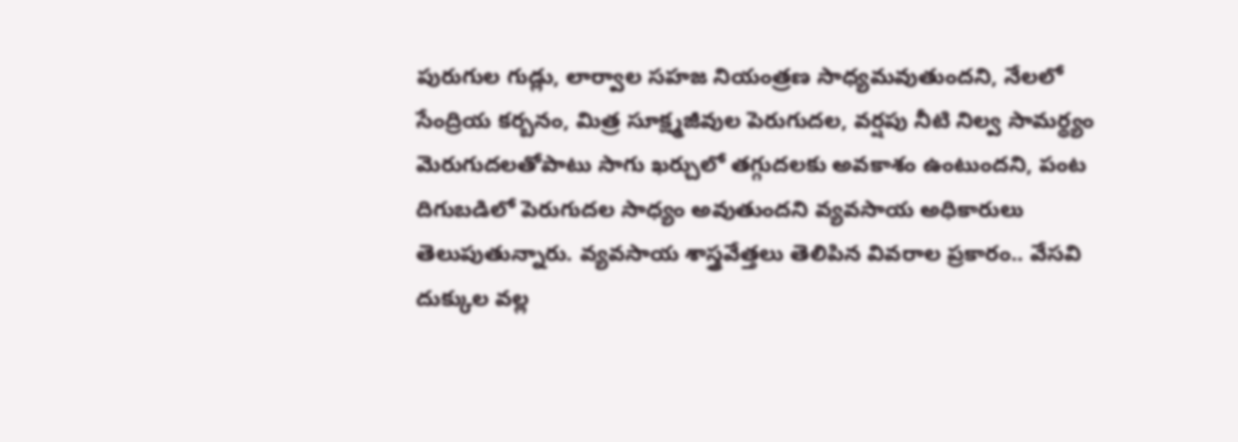పురుగుల గుడ్లు, లార్వాల సహజ నియంత్రణ సాధ్యమవుతుందని, నేలలో సేంద్రియ కర్బనం, మిత్ర సూక్ష్మజీవుల పెరుగుదల, వర్షపు నీటి నిల్వ సామర్థ్యం మెరుగుదలతోపాటు సాగు ఖర్చులో తగ్గుదలకు అవకాశం ఉంటుందని, పంట దిగుబడిలో పెరుగుదల సాధ్యం అవుతుందని వ్యవసాయ అధికారులు తెలుపుతున్నారు. వ్యవసాయ శాస్త్రవేత్తలు తెలిపిన వివరాల ప్రకారం.. వేసవి దుక్కుల వల్ల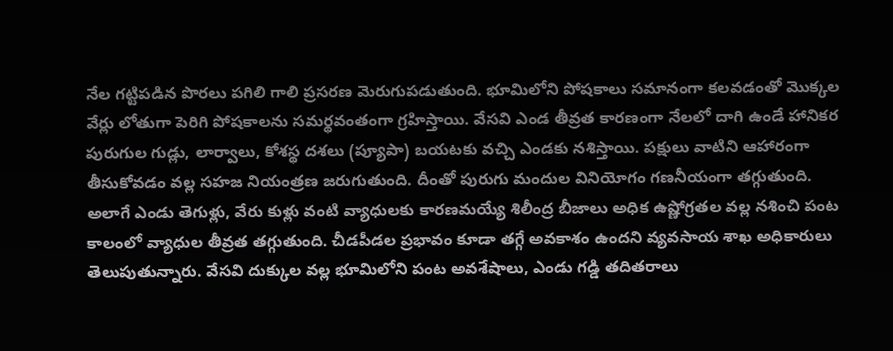నేల గట్టిపడిన పొరలు పగిలి గాలి ప్రసరణ మెరుగుపడుతుంది. భూమిలోని పోషకాలు సమానంగా కలవడంతో మొక్కల వేర్లు లోతుగా పెరిగి పోషకాలను సమర్థవంతంగా గ్రహిస్తాయి. వేసవి ఎండ తీవ్రత కారణంగా నేలలో దాగి ఉండే హానికర పురుగుల గుడ్లు, లార్వాలు, కోశస్థ దశలు (ప్యూపా) బయటకు వచ్చి ఎండకు నశిస్తాయి. పక్షులు వాటిని ఆహారంగా తీసుకోవడం వల్ల సహజ నియంత్రణ జరుగుతుంది. దీంతో పురుగు మందుల వినియోగం గణనీయంగా తగ్గుతుంది. అలాగే ఎండు తెగుళ్లు, వేరు కుళ్లు వంటి వ్యాధులకు కారణమయ్యే శిలీంద్ర బీజాలు అధిక ఉష్ణోగ్రతల వల్ల నశించి పంట కాలంలో వ్యాధుల తీవ్రత తగ్గుతుంది. చీడపీడల ప్రభావం కూడా తగ్గే అవకాశం ఉందని వ్యవసాయ శాఖ అధికారులు తెలుపుతున్నారు. వేసవి దుక్కుల వల్ల భూమిలోని పంట అవశేషాలు, ఎండు గడ్డి తదితరాలు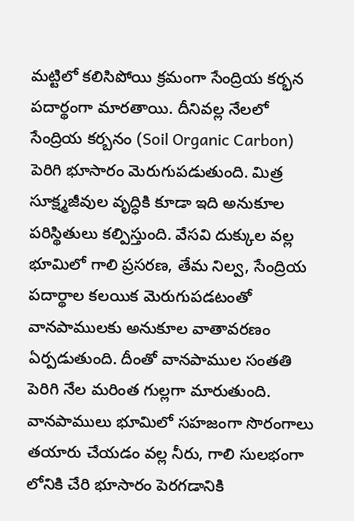మట్టిలో కలిసిపోయి క్రమంగా సేంద్రియ కర్భన పదార్థంగా మారతాయి. దీనివల్ల నేలలో సేంద్రియ కర్బనం (Soil Organic Carbon) పెరిగి భూసారం మెరుగుపడుతుంది. మిత్ర సూక్ష్మజీవుల వృద్ధికి కూడా ఇది అనుకూల పరిస్థితులు కల్పిస్తుంది. వేసవి దుక్కుల వల్ల భూమిలో గాలి ప్రసరణ, తేమ నిల్వ, సేంద్రియ పదార్థాల కలయిక మెరుగుపడటంతో వానపాములకు అనుకూల వాతావరణం ఏర్పడుతుంది. దీంతో వానపాముల సంతతి పెరిగి నేల మరింత గుల్లగా మారుతుంది. వానపాములు భూమిలో సహజంగా సొరంగాలు తయారు చేయడం వల్ల నీరు, గాలి సులభంగా లోనికి చేరి భూసారం పెరగడానికి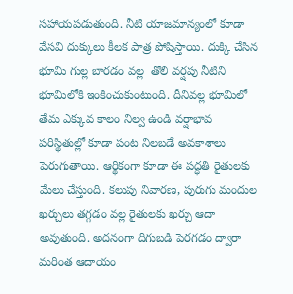సహాయపడుతుంది. నీటి యాజమాన్యంలో కూడా వేసవి దుక్కులు కీలక పాత్ర పోషిస్తాయి. దుక్కి చేసిన భూమి గుల్ల బారడం వల్ల  తొలి వర్షపు నీటిని భూమిలోకి ఇంకించుకుంటుంది. దీనివల్ల భూమిలో తేమ ఎక్కువ కాలం నిల్వ ఉండి వర్షాభావ పరిస్థితుల్లో కూడా పంట నిలబడే అవకాశాలు పెరుగుతాయి. ఆర్థికంగా కూడా ఈ పద్ధతి రైతులకు మేలు చేస్తుంది. కలుపు నివారణ, పురుగు మందుల ఖర్చులు తగ్గడం వల్ల రైతులకు ఖర్చు ఆదా అవుతుంది. అదనంగా దిగుబడి పెరగడం ద్వారా మరింత ఆదాయం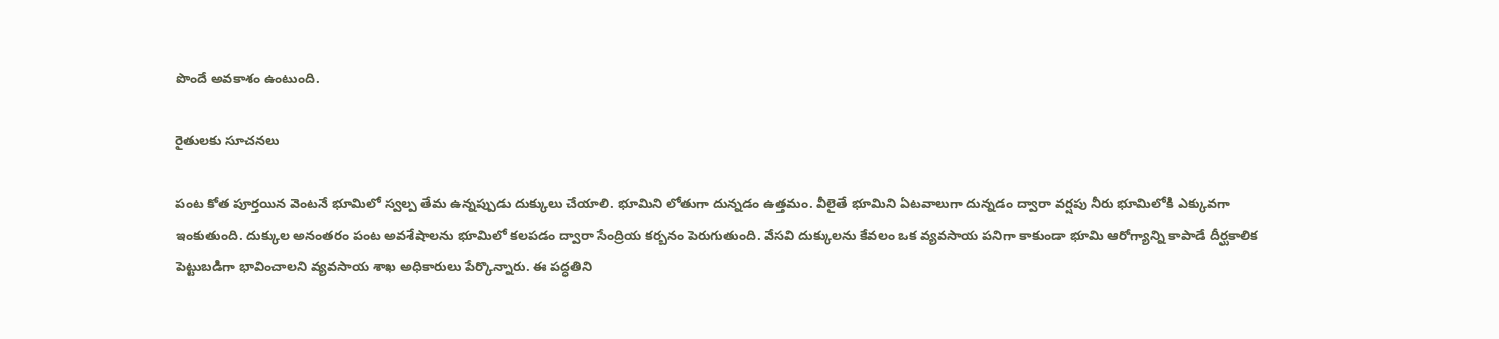పొందే అవకాశం ఉంటుంది.

రైతులకు సూచనలు

పంట కోత పూర్తయిన వెంటనే భూమిలో స్వల్ప తేమ ఉన్నప్పుడు దుక్కులు చేయాలి. భూమిని లోతుగా దున్నడం ఉత్తమం. వీలైతే భూమిని ఏటవాలుగా దున్నడం ద్వారా వర్షపు నీరు భూమిలోకి ఎక్కువగా ఇంకుతుంది. దుక్కుల అనంతరం పంట అవశేషాలను భూమిలో కలపడం ద్వారా సేంద్రియ కర్బనం పెరుగుతుంది. వేసవి దుక్కులను కేవలం ఒక వ్యవసాయ పనిగా కాకుండా భూమి ఆరోగ్యాన్ని కాపాడే దీర్ఘకాలిక పెట్టుబడిగా భావించాలని వ్యవసాయ శాఖ అధికారులు పేర్కొన్నారు. ఈ పద్ధతిని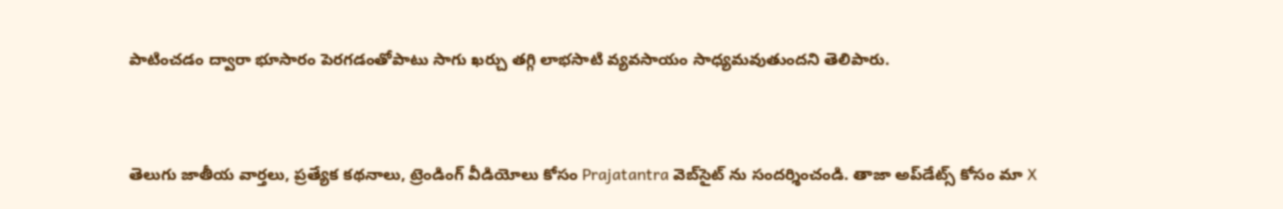పాటించడం ద్వారా భూసారం పెరగడంతోపాటు సాగు ఖర్చు తగ్గి లాభసాటి వ్యవసాయం సాధ్యమవుతుందని తెలిపారు.


తెలుగు జాతీయ వార్తలు, ప్రత్యేక కథనాలు, ట్రెండింగ్ వీడియోలు కోసం Prajatantra వెబ్‌సైట్ ను సందర్శించండి. తాజా అప్‌డేట్స్ కోసం మా X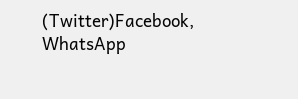(Twitter)Facebook, WhatsApp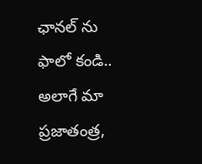ఛానల్ ను ఫాలో కండి.. అలాగే మా ప్రజాతంత్ర,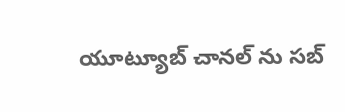యూట్యూబ్ చానల్ ను సబ్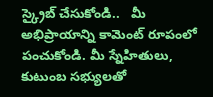స్క్రైబ్ చేసుకోండి..   మీ అభిప్రాయాన్ని కామెంట్ రూపంలో పంచుకోండి. మీ స్నేహితులు, కుటుంబ సభ్యులతో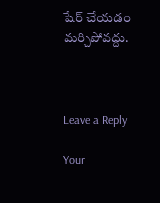షేర్ చేయడం మర్చిపోవద్దు.



Leave a Reply

Your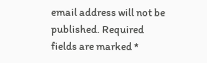email address will not be published. Required fields are marked *